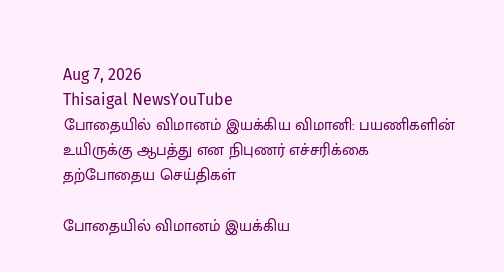Aug 7, 2026
Thisaigal NewsYouTube
போதையில் விமானம் இயக்கிய விமானி: பயணிகளின் உயிருக்கு ஆபத்து என நிபுணர் எச்சரிக்கை
தற்போதைய செய்திகள்

போதையில் விமானம் இயக்கிய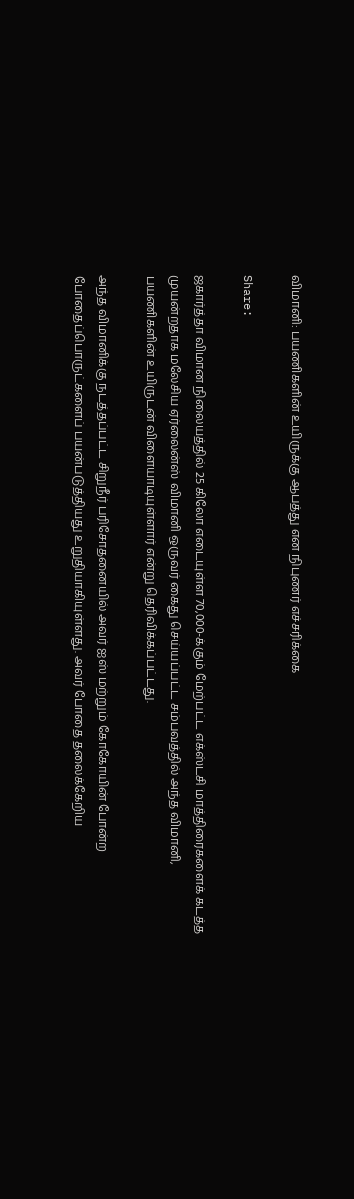விமானி: பயணிகளின் உயிருக்கு ஆபத்து என நிபுணர் எச்சரிக்கை

Share:

ஜகார்த்தா விமான நிலையத்தில் 25 கிலோ எடையுள்ள 70,000-க்கும் மேற்பட்ட எக்ஸ்டசி மாத்திரைகளைக் கடத்த முயன்றதாக மலேசிய ஏர்லைன்ஸ் விமானி ஒருவர் கைது செய்யப்பட்ட சம்பவத்தில் அந்த விமானி, பயணிகளின் உயிருடன் விளையாடியுள்ளார் என்று தெரிவிக்கப்பட்டது.

அந்த விமானிக்கு நடத்தப்பட்ட சிறுநீர் பரிசோதனையில் அவர் ஐஸ் மற்றும் கோகோயின் போன்ற போதைப்பொருட்களைப் பயன்படுத்தியது உறுதியாகியுள்ளது. அவர் போதை தலைக்கேறிய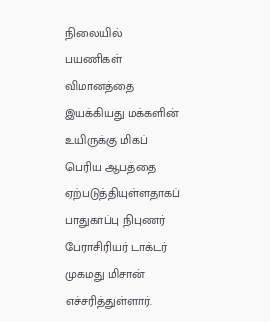நிலையில் பயணிகள் விமானத்தை இயக்கியது மக்களின் உயிருக்கு மிகப் பெரிய ஆபத்தை ஏற்படுத்தியுள்ளதாகப் பாதுகாப்பு நிபுணர் பேராசிரியர் டாக்டர் முகமது மிசான் எச்சரித்துள்ளார்.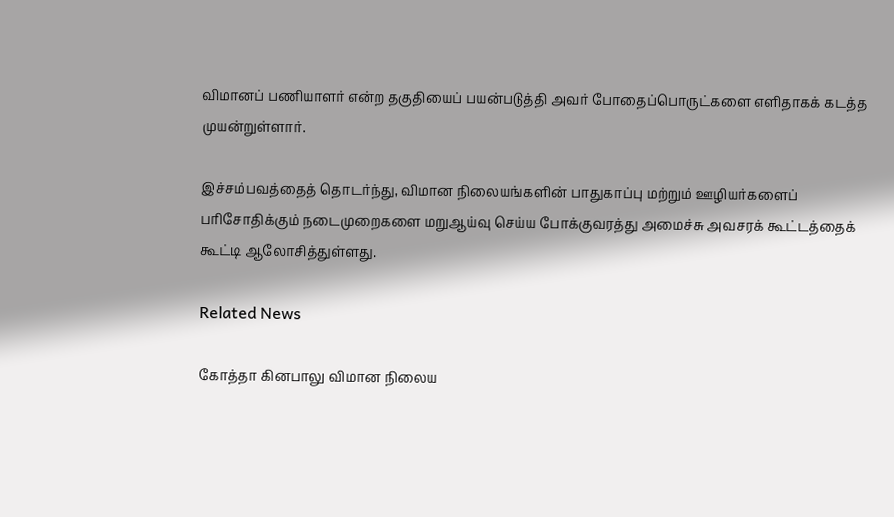விமானப் பணியாளர் என்ற தகுதியைப் பயன்படுத்தி அவர் போதைப்பொருட்களை எளிதாகக் கடத்த முயன்றுள்ளார்.

இச்சம்பவத்தைத் தொடர்ந்து, விமான நிலையங்களின் பாதுகாப்பு மற்றும் ஊழியர்களைப் பரிசோதிக்கும் நடைமுறைகளை மறுஆய்வு செய்ய போக்குவரத்து அமைச்சு அவசரக் கூட்டத்தைக் கூட்டி ஆலோசித்துள்ளது.

Related News

கோத்தா கினபாலு விமான நிலைய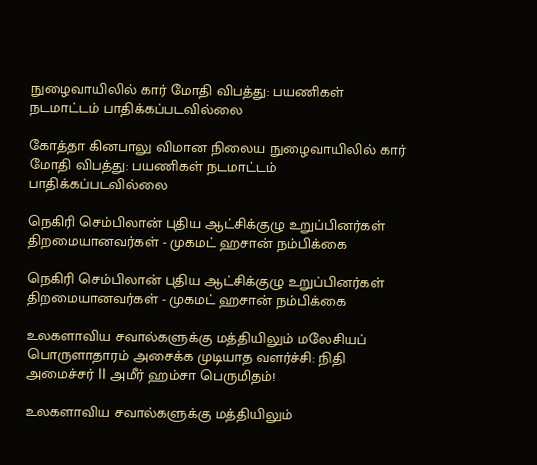நுழைவாயிலில் கார் மோதி விபத்து: பயணிகள் நடமாட்டம் பாதிக்கப்படவில்லை

கோத்தா கினபாலு விமான நிலைய நுழைவாயிலில் கார் மோதி விபத்து: பயணிகள் நடமாட்டம் பாதிக்கப்படவில்லை

நெகிரி செம்பிலான் புதிய ஆட்சிக்குழு உறுப்பினர்கள் திறமையானவர்கள் - முகமட் ஹசான் நம்பிக்கை

நெகிரி செம்பிலான் புதிய ஆட்சிக்குழு உறுப்பினர்கள் திறமையானவர்கள் - முகமட் ஹசான் நம்பிக்கை

உலகளாவிய சவால்களுக்கு மத்தியிலும் மலேசியப் பொருளாதாரம் அசைக்க முடியாத வளர்ச்சி: நிதி அமைச்சர் II அமீர் ஹம்சா பெருமிதம்!

உலகளாவிய சவால்களுக்கு மத்தியிலும்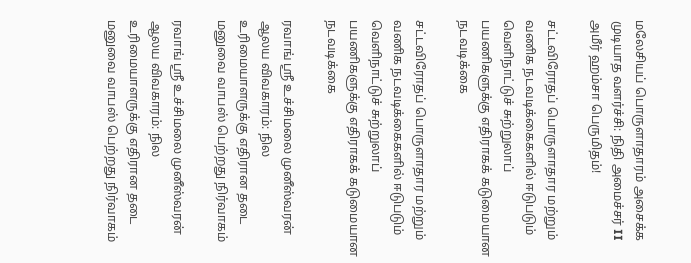மலேசியப் பொருளாதாரம் அசைக்க முடியாத வளர்ச்சி: நிதி அமைச்சர் II அமீர் ஹம்சா பெருமிதம்!

சட்டவிரோதப் பொருளாதார மற்றும் வணிக நடவடிக்கைகளில் ஈடுபடும் வெளிநாட்டுச் சுற்றுலாப் பயணிகளுக்கு எதிராகக் கடுமையான நடவடிக்கை

சட்டவிரோதப் பொருளாதார மற்றும் வணிக நடவடிக்கைகளில் ஈடுபடும் வெளிநாட்டுச் சுற்றுலாப் பயணிகளுக்கு எதிராகக் கடுமையான நடவடிக்கை

ரவாங் ஸ்ரீ உச்சிமலை முனீஸ்வரன் ஆலய விவகாரம்: நில உரிமையாளருக்கு எதிரான தடை மனுவை வாபஸ் பெற்றது நிர்வாகம்

ரவாங் ஸ்ரீ உச்சிமலை முனீஸ்வரன் ஆலய விவகாரம்: நில உரிமையாளருக்கு எதிரான தடை மனுவை வாபஸ் பெற்றது நிர்வாகம்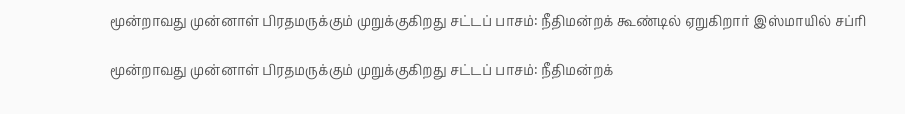மூன்றாவது முன்னாள் பிரதமருக்கும் முறுக்குகிறது சட்டப் பாசம்: நீதிமன்றக் கூண்டில் ஏறுகிறார் இஸ்மாயில் சப்ரி

மூன்றாவது முன்னாள் பிரதமருக்கும் முறுக்குகிறது சட்டப் பாசம்: நீதிமன்றக்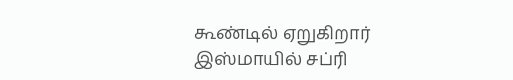கூண்டில் ஏறுகிறார் இஸ்மாயில் சப்ரி